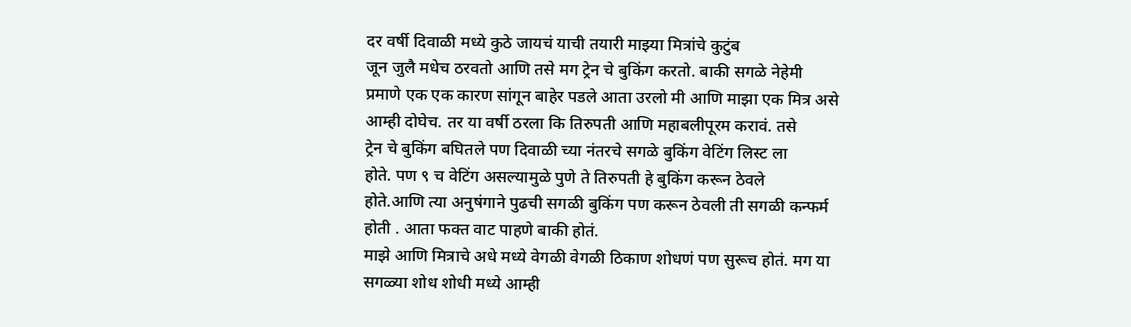दर वर्षी दिवाळी मध्ये कुठे जायचं याची तयारी माझ्या मित्रांचे कुटुंब
जून जुलै मधेच ठरवतो आणि तसे मग ट्रेन चे बुकिंग करतो. बाकी सगळे नेहेमी
प्रमाणे एक एक कारण सांगून बाहेर पडले आता उरलो मी आणि माझा एक मित्र असे
आम्ही दोघेच. तर या वर्षी ठरला कि तिरुपती आणि महाबलीपूरम करावं. तसे
ट्रेन चे बुकिंग बघितले पण दिवाळी च्या नंतरचे सगळे बुकिंग वेटिंग लिस्ट ला
होते. पण ९ च वेटिंग असल्यामुळे पुणे ते तिरुपती हे बुकिंग करून ठेवले
होते.आणि त्या अनुषंगाने पुढची सगळी बुकिंग पण करून ठेवली ती सगळी कन्फर्म
होती . आता फक्त वाट पाहणे बाकी होतं.
माझे आणि मित्राचे अधे मध्ये वेगळी वेगळी ठिकाण शोधणं पण सुरूच होतं. मग या
सगळ्या शोध शोधी मध्ये आम्ही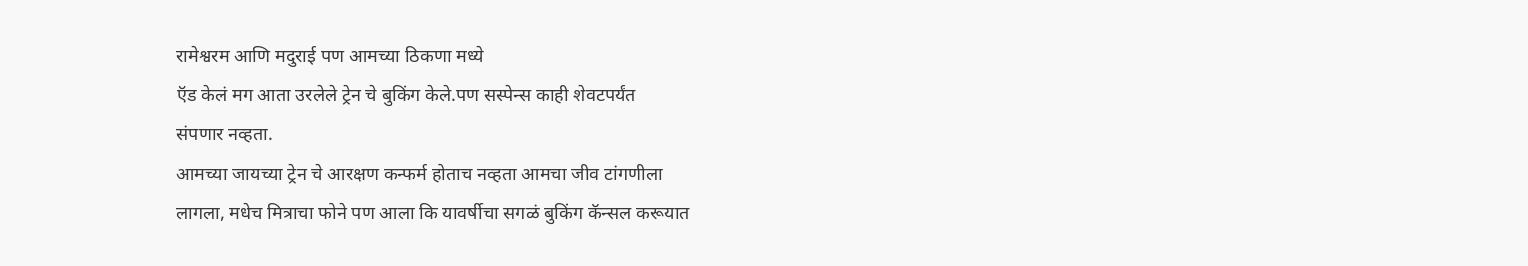रामेश्वरम आणि मदुराई पण आमच्या ठिकणा मध्ये
ऍड केलं मग आता उरलेले ट्रेन चे बुकिंग केले.पण सस्पेन्स काही शेवटपर्यंत
संपणार नव्हता.
आमच्या जायच्या ट्रेन चे आरक्षण कन्फर्म होताच नव्हता आमचा जीव टांगणीला
लागला, मधेच मित्राचा फोने पण आला कि यावर्षीचा सगळं बुकिंग कॅन्सल करूयात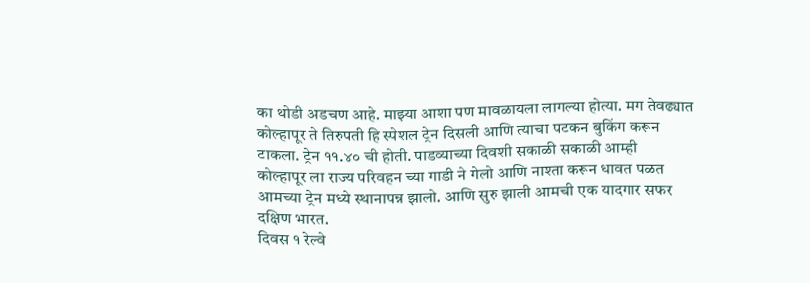का थोडी अडचण आहे. माझ्या आशा पण मावळायला लागल्या होत्या. मग तेवढ्यात
कोल्हापूर ते तिरुपती हि स्पेशल ट्रेन दिसली आणि त्याचा पटकन बुकिंग करून
टाकला. ट्रेन ११.४० ची होती. पाडव्याच्या दिवशी सकाळी सकाळी आम्ही
कोल्हापूर ला राज्य परिवहन च्या गाडी ने गेलो आणि नाश्ता करून धावत पळत
आमच्या ट्रेन मध्ये स्थानापन्न झालो. आणि सुरु झाली आमची एक यादगार सफर
दक्षिण भारत.
दिवस १ रेल्वे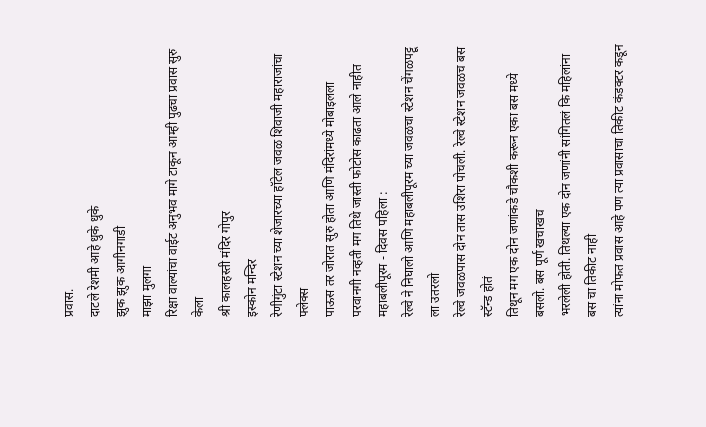प्रवास.
दाटले रेशमी आहे धुके धुके
झुक झुक आगीनगाडी
माझा मुलगा
रिक्षा वाल्यांचा वाईट अनुभव मागे टाकून आम्ही पुढचा प्रवास सुरु केला
श्री कालहस्ती मंदिर गोपुर
इस्कोन मन्दिर
रेणीगुंटा स्टेशन च्या शेजारच्या हॉटेल जवळ शिवाजी महाराजांचा फ्लेक्स
पाऊस तर जोरात सुरु होता आणि मंदिरांमध्ये मोबाइलला परवानगी नव्हती मग तिथे जास्ती फोटोस काढता आले नाहीत
महाबलीपूरम - दिवस पहिला :
रेल्वे ने निघालो आणि महाबलीपूरम च्या जवळचा स्टेशन चेंगळपट्टू ला उतरलो
रेल्वे जवळपास दोन तास उशिरा पोचली. रेल्वे स्टेशन जवळच बस स्टॅन्ड होतं
तिथून मग एक दोन जणांकडे चौकशी करून एका बस मध्ये बसलो. बस पूर्ण खचाखच
भरलेली होती. तिथल्या एक दोन जणांनी सांगितलं कि महिलांना बस चा तिकीट नाही
त्यांना मोफत प्रवास आहे पण त्या प्रवासाचा तिकीट कंडक्टर कडून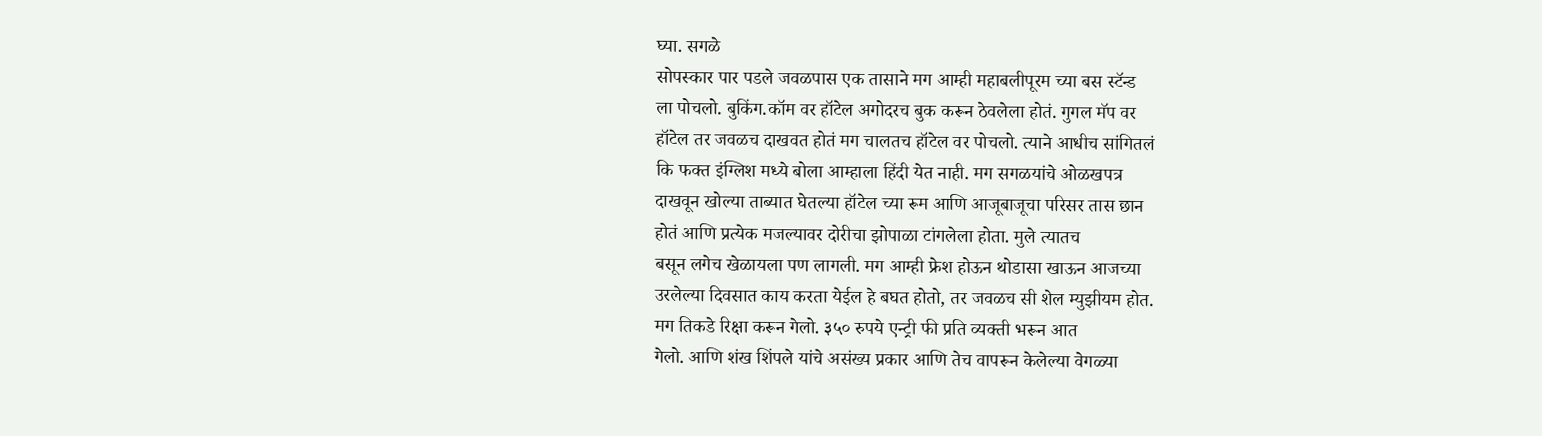घ्या. सगळे
सोपस्कार पार पडले जवळपास एक तासाने मग आम्ही महाबलीपूरम च्या बस स्टॅन्ड
ला पोचलो. बुकिंग.कॉम वर हॉटेल अगोदरच बुक करून ठेवलेला होतं. गुगल मॅप वर
हॉटेल तर जवळच दाखवत होतं मग चालतच हॉटेल वर पोचलो. त्याने आधीच सांगितलं
कि फक्त इंग्लिश मध्ये बोला आम्हाला हिंदी येत नाही. मग सगळयांचे ओळखपत्र
दाखवून खोल्या ताब्यात घेतल्या हॉटेल च्या रूम आणि आजूबाजूचा परिसर तास छान
होतं आणि प्रत्येक मजल्यावर दोरीचा झोपाळा टांगलेला होता. मुले त्यातच
बसून लगेच खेळायला पण लागली. मग आम्ही फ्रेश होऊन थोडासा खाऊन आजच्या
उरलेल्या दिवसात काय करता येईल हे बघत होतो, तर जवळच सी शेल म्युझीयम होत.
मग तिकडे रिक्षा करून गेलो. ३५० रुपये एन्ट्री फी प्रति व्यक्ती भरून आत
गेलो. आणि शंख शिंपले यांचे असंख्य प्रकार आणि तेच वापरून केलेल्या वेगळ्या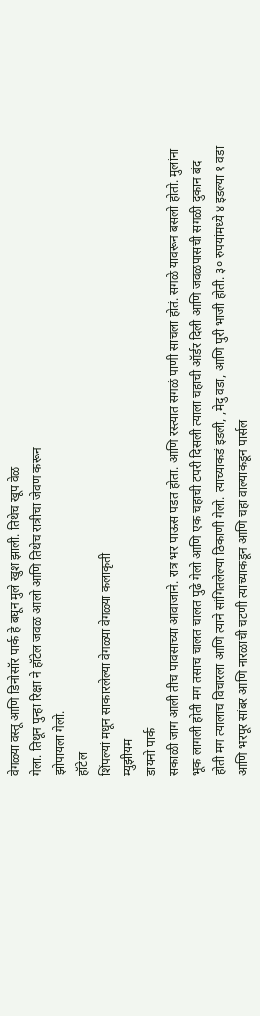वेगळ्या वस्तू आणि डिनोसॉर पार्क हे बघून मुले खुश झाली. तिथेच खूप वेळ
गेला. तिथून पुन्हा रिक्षा ने हॉटेल जवळ आलो आणि तिथेच रात्रीचा जेवण करून
झोपायला गेलो.
हॉटेल
शिंपल्यां मधून साकारलेल्या वेगळ्या वेगळ्या कलाकृती
म्युझीयम
डायनो पार्क
सकाळी जाग आली तीच पावसाच्या आवाजाने. रात्र भर पाऊस पडत होता. आणि रस्त्यात सगळं पाणी साचला होतं. सगळे यावरून बसलो होतो. मुलांना भूक लागली होती मग तसाच चालत चालत पुढे गेलो आणि एक चहाची टपरी दिसली त्याला चहाची ऑर्डर दिली आणि जवळपासची सगळी दुकान बंद होती मग त्यालाच विचारला आणि त्याने सांगितलेल्या ठिकाणी गेलो. त्याच्याकडं इडली, ,मेदु वडा, आणि पुरी भाजी होती. ३० रुपयांमध्ये ४ इडल्या १ वडा आणि भरपूर सांबर आणि नारळाची चटणी त्याच्याकडून आणि चहा वाल्याकडून पार्सल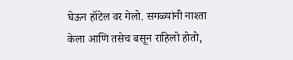घेऊन हॉटेल वर गेलो. सगळ्यांनी नाश्ता केला आणि तसेच बसून राहिलो होतो,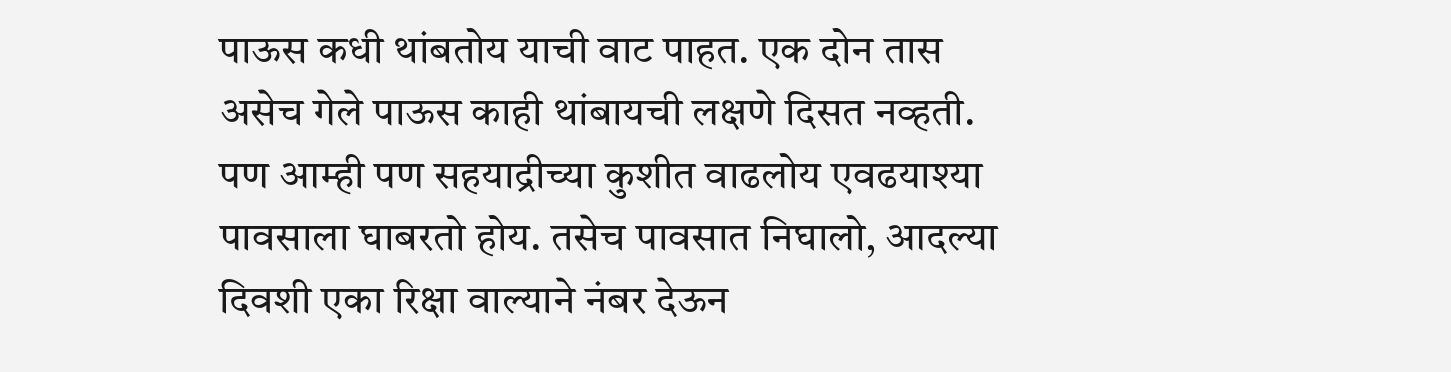पाऊस कधी थांबतोय याची वाट पाहत. एक दोन तास असेच गेले पाऊस काही थांबायची लक्षणे दिसत नव्हती. पण आम्ही पण सहयाद्रीच्या कुशीत वाढलोय एवढयाश्या पावसाला घाबरतो होय. तसेच पावसात निघालो, आदल्या दिवशी एका रिक्षा वाल्याने नंबर देऊन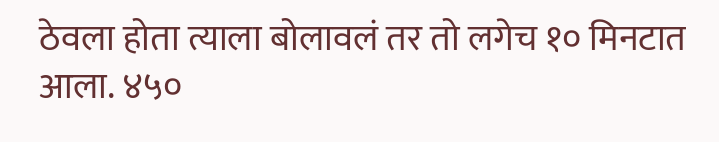ठेवला होता त्याला बोलावलं तर तो लगेच १० मिनटात आला. ४५०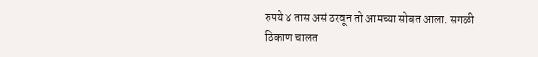रुपये ४ तास असं ठरवून तो आमच्या सोबत आला. सगळी ठिकाण चालत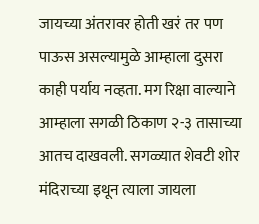जायच्या अंतरावर होती खरं तर पण पाऊस असल्यामुळे आम्हाला दुसरा काही पर्याय नव्हता. मग रिक्षा वाल्याने आम्हाला सगळी ठिकाण २-३ तासाच्या आतच दाखवली. सगळ्यात शेवटी शोर मंदिराच्या इथून त्याला जायला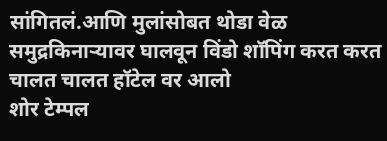सांगितलं.आणि मुलांसोबत थोडा वेळ समुद्रकिनाऱ्यावर घालवून विंडो शॉपिंग करत करत चालत चालत हॉटेल वर आलो
शोर टेम्पल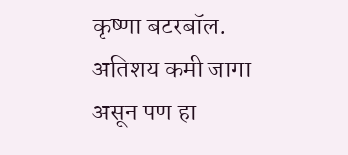कृष्णा बटरबॉल. अतिशय कमी जागा असून पण हा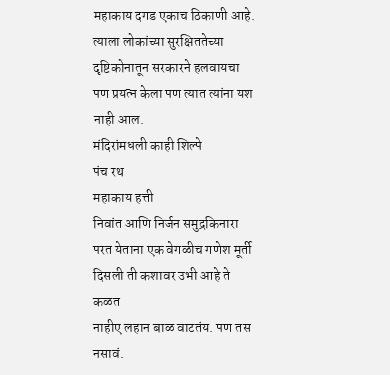महाकाय दगड एकाच ठिकाणी आहे. त्याला लोकांच्या सुरक्षिततेच्या दृष्टिकोनातून सरकारने हलवायचा पण प्रयत्न केला पण त्यात त्यांना यश नाही आल.
मंदिरांमधली काही शिल्पे
पंच रथ
महाकाय हत्ती
निवांत आणि निर्जन समुद्रकिनारा
परत येताना एक वेगळीच गणेश मूर्ती दिसली ती कशावर उभी आहे ते कळत
नाहीए लहान बाळ वाटतंय. पण तस नसावं.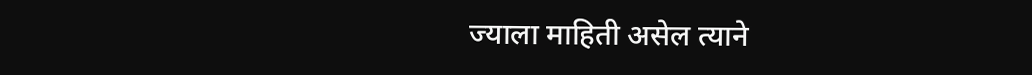ज्याला माहिती असेल त्याने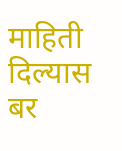माहिती
दिल्यास बर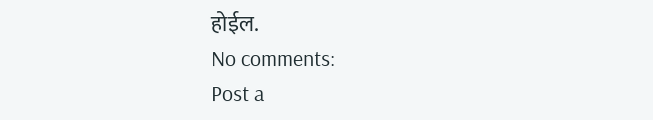होईल.
No comments:
Post a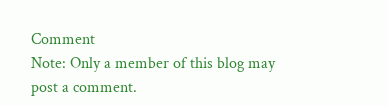Comment
Note: Only a member of this blog may post a comment.